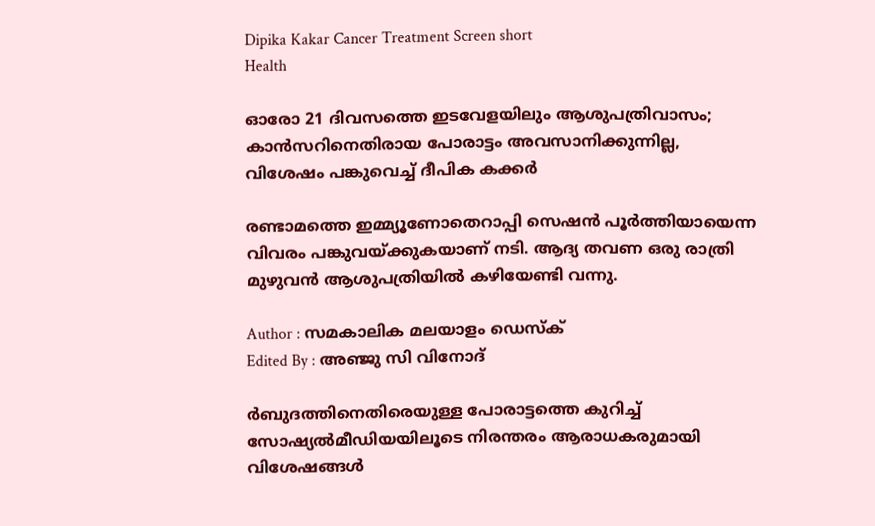Dipika Kakar Cancer Treatment Screen short
Health

ഓരോ 21 ദിവസത്തെ ഇടവേളയിലും ആശുപത്രിവാസം; കാൻസറിനെതിരായ പോരാട്ടം അവസാനിക്കുന്നില്ല, വിശേഷം പങ്കുവെച്ച് ദീപിക കക്കർ

രണ്ടാമത്തെ ഇമ്മ്യൂണോതെറാപ്പി സെഷൻ പൂർത്തിയായെന്ന വിവരം പങ്കുവയ്ക്കുകയാണ് നടി. ആദ്യ തവണ ഒരു രാത്രി മുഴുവൻ ആശുപത്രിയിൽ കഴിയേണ്ടി വന്നു.

Author : സമകാലിക മലയാളം ഡെസ്ക്
Edited By : അഞ്ജു സി വിനോദ്‌

ർബുദത്തിനെതിരെയുള്ള പോരാട്ടത്തെ കുറിച്ച് സോഷ്യൽമീഡിയയിലൂടെ നിരന്തരം ആരാധകരുമായി വിശേഷങ്ങൾ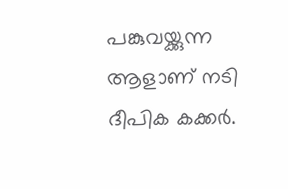പങ്കുവയ്ക്കുന്ന ആളാണ് നടി ദീപിക കക്കർ.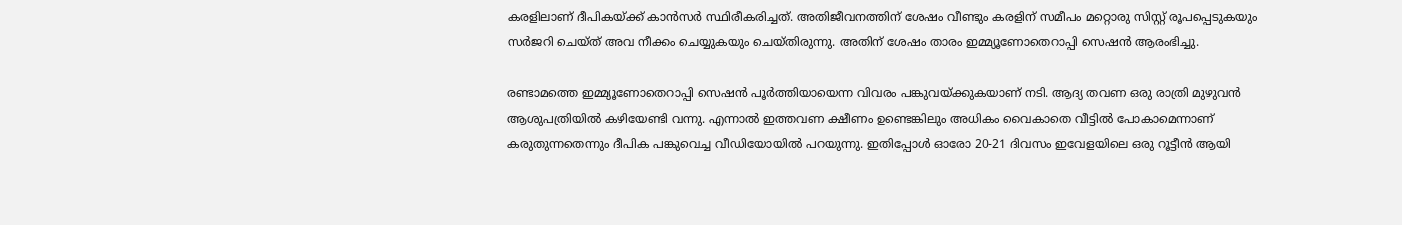കരളിലാണ് ദീപികയ്ക്ക് കാൻസർ സ്ഥിരീകരിച്ചത്. അതിജീവനത്തിന് ശേഷം വീണ്ടും കരളിന് സമീപം മറ്റൊരു സിസ്റ്റ് രൂപപ്പെടുകയും സർജറി ചെയ്ത് അവ നീക്കം ചെയ്യുകയും ചെയ്തിരുന്നു. അതിന് ശേഷം താരം ഇമ്മ്യൂണോതെറാപ്പി സെഷൻ ആരംഭിച്ചു.

രണ്ടാമത്തെ ഇമ്മ്യൂണോതെറാപ്പി സെഷൻ പൂർത്തിയായെന്ന വിവരം പങ്കുവയ്ക്കുകയാണ് നടി. ആദ്യ തവണ ഒരു രാത്രി മുഴുവൻ ആശുപത്രിയിൽ കഴിയേണ്ടി വന്നു. എന്നാൽ ഇത്തവണ ക്ഷീണം ഉണ്ടെങ്കിലും അധികം വൈകാതെ വീട്ടിൽ പോകാമെന്നാണ് കരുതുന്നതെന്നും ദീപിക പങ്കുവെച്ച വീ‍ഡിയോയിൽ പറയുന്നു. ഇതിപ്പോൾ ഓരോ 20-21 ദിവസം ഇവേളയിലെ ഒരു റൂട്ടീൻ ആയി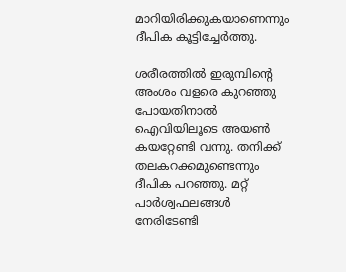മാറിയിരിക്കുകയാണെന്നും ദീപിക കൂട്ടിച്ചേർത്തു.

ശരീരത്തിൽ ഇരുമ്പിന്റെ അംശം വളരെ കുറഞ്ഞു പോയതിനാൽ ഐവിയിലൂടെ അയൺ കയറ്റേണ്ടി വന്നു. തനിക്ക് തലകറക്കമുണ്ടെന്നും ദീപിക പറഞ്ഞു. മറ്റ് പാർശ്വഫലങ്ങൾ നേരിടേണ്ടി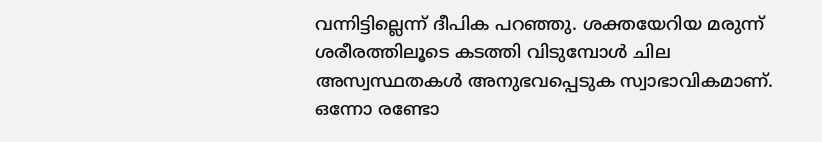വന്നിട്ടില്ലെന്ന് ദീപിക പറഞ്ഞു. ശക്തയേറിയ മരുന്ന് ശരീരത്തിലൂടെ കടത്തി വിടുമ്പോൾ ചില അസ്വസ്ഥതകൾ അനുഭവപ്പെടുക സ്വാഭാവികമാണ്. ഒന്നോ രണ്ടോ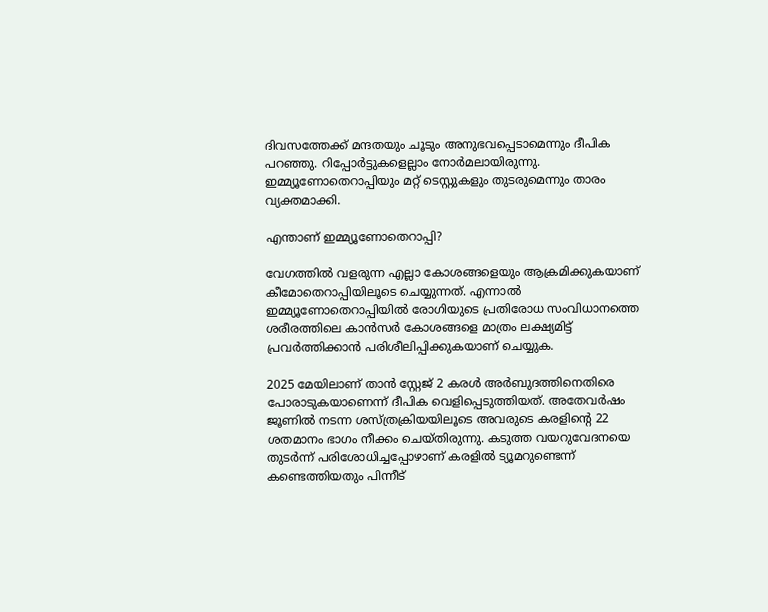ദിവസത്തേക്ക് മന്ദതയും ചൂടും അനുഭവപ്പെടാമെന്നും ദീപിക പറഞ്ഞു. റിപ്പോർട്ടുകളെല്ലാം നോർമലായിരുന്നു. ഇമ്മ്യൂണോതെറാപ്പിയും മറ്റ് ടെസ്റ്റുകളും തുടരുമെന്നും താരം വ്യക്തമാക്കി.

എന്താണ് ഇമ്മ്യൂണോതെറാപ്പി?

വേഗത്തിൽ വളരുന്ന എല്ലാ കോശങ്ങളെയും ആക്രമിക്കുകയാണ് കീമോതെറാപ്പിയിലൂടെ ചെയ്യുന്നത്. എന്നാൽ ഇമ്മ്യൂണോതെറാപ്പിയിൽ രോഗിയുടെ പ്രതിരോധ സംവിധാനത്തെ ശരീരത്തിലെ കാൻസർ കോശങ്ങളെ മാത്രം ലക്ഷ്യമിട്ട് പ്രവർത്തിക്കാൻ പരിശീലിപ്പിക്കുകയാണ് ചെയ്യുക.

2025 മേയിലാണ് താൻ സ്റ്റേജ് 2 കരൾ അർബുദത്തിനെതിരെ പോരാടുകയാണെന്ന് ദീപിക വെളിപ്പെടുത്തിയത്. അതേവർഷം ജൂണിൽ നടന്ന ശസ്ത്രക്രിയയിലൂടെ അവരുടെ കരളിന്റെ 22 ശതമാനം ഭാഗം നീക്കം ചെയ്തിരുന്നു. കടുത്ത വയറുവേദനയെ തുടർന്ന് പരിശോധിച്ചപ്പോഴാണ് കരളിൽ ട്യൂമറുണ്ടെന്ന് കണ്ടെത്തിയതും പിന്നീട്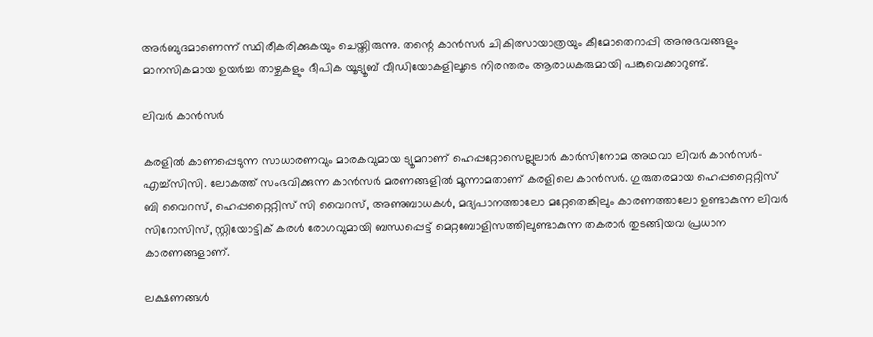അർബുദമാണെന്ന് സ്ഥിരീകരിക്കുകയും ചെയ്തിരുന്നു. തന്റെ കാൻസർ ചികിത്സായാത്രയും കീമോതെറാപ്പി അനുഭവങ്ങളും മാനസികമായ ഉയർച്ച താഴ്ചകളും ദീപിക യൂട്യൂബ് വീഡിയോകളിലൂടെ നിരന്തരം ആരാധകരുമായി പങ്കുവെക്കാറുണ്ട്.

ലിവർ കാൻസർ

കരളിൽ കാണപ്പെടുന്ന സാധാരണവും മാരകവുമായ ട്യൂമറാണ് ഹെപ്പറ്റോസെല്ലുലാർ കാർസിനോമ അഥവാ ലിവർ കാൻസർ-എച്ച്സിസി. ലോകത്ത് സംഭവിക്കുന്ന കാൻസർ മരണങ്ങളിൽ മൂന്നാമതാണ് കരളിലെ കാൻസർ. ഗുരുതരമായ ഹെപ്പറ്റൈറ്റിസ് ബി വൈറസ്, ഹെപ്പറ്റൈറ്റിസ് സി വൈറസ്, അണുബാധകൾ, മദ്യപാനത്താലോ മറ്റേതെങ്കിലും കാരണത്താലോ ഉണ്ടാകുന്ന ലിവർ സിറോസിസ്, സ്റ്റിയോട്ടിക് കരൾ രോഗവുമായി ബന്ധപ്പെട്ട് മെറ്റബോളിസത്തിലുണ്ടാകുന്ന തകരാർ തുടങ്ങിയവ പ്രധാന കാരണങ്ങളാണ്.

ലക്ഷണങ്ങൾ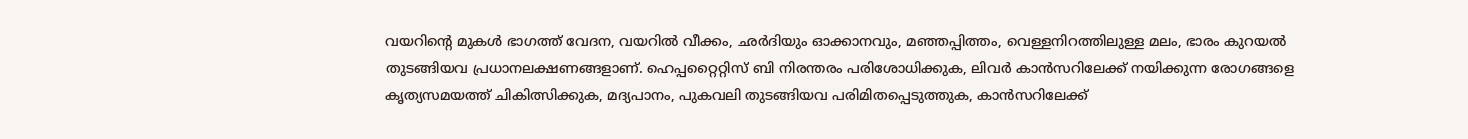വയറിന്റെ മുകൾ ഭാഗത്ത് വേദന, വയറിൽ വീക്കം, ഛർദിയും ഓക്കാനവും, മഞ്ഞപ്പിത്തം, വെള്ളനിറത്തിലുള്ള മലം, ഭാരം കുറയൽ തുടങ്ങിയവ പ്രധാനലക്ഷണങ്ങളാണ്. ഹെപ്പറ്റൈറ്റിസ് ബി നിരന്തരം പരിശോധിക്കുക, ലിവർ കാൻസറിലേക്ക് നയിക്കുന്ന രോഗങ്ങളെ കൃത്യസമയത്ത് ചികിത്സിക്കുക, മദ്യപാനം, പുകവലി തുടങ്ങിയവ പരിമിതപ്പെടുത്തുക, കാൻസറിലേക്ക്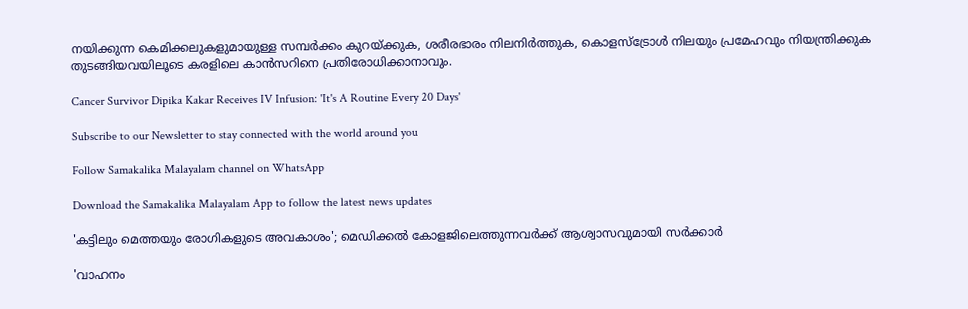നയിക്കുന്ന കെമിക്കലുകളുമായുള്ള സമ്പർക്കം കുറയ്ക്കുക, ശരീരഭാരം നിലനിർത്തുക, കൊളസ്ട്രോൾ നിലയും പ്രമേഹവും നിയന്ത്രിക്കുക തുടങ്ങിയവയിലൂടെ കരളിലെ കാൻസറിനെ പ്രതിരോധിക്കാനാവും.

Cancer Survivor Dipika Kakar Receives IV Infusion: 'It's A Routine Every 20 Days'

Subscribe to our Newsletter to stay connected with the world around you

Follow Samakalika Malayalam channel on WhatsApp

Download the Samakalika Malayalam App to follow the latest news updates

'കട്ടിലും മെത്തയും രോഗികളുടെ അവകാശം'; മെഡിക്കല്‍ കോളജിലെത്തുന്നവര്‍ക്ക് ആശ്വാസവുമായി സര്‍ക്കാര്‍

'വാഹനം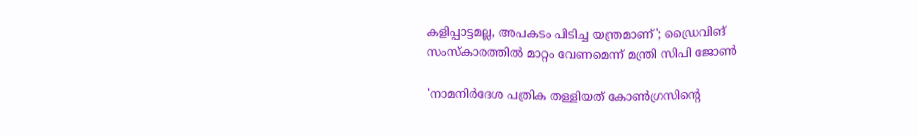കളിപ്പാട്ടമല്ല, അപകടം പിടിച്ച യന്ത്രമാണ്'; ഡ്രൈവിങ് സംസ്‌കാരത്തില്‍ മാറ്റം വേണമെന്ന് മന്ത്രി സിപി ജോണ്‍

'നാമനിര്‍ദേശ പത്രിക തള്ളിയത് കോണ്‍ഗ്രസിന്റെ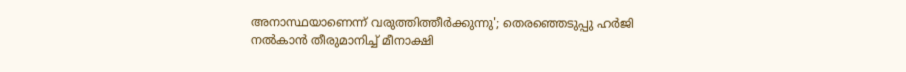അനാസ്ഥയാണെന്ന് വരുത്തിത്തീര്‍ക്കുന്നു'; തെരഞ്ഞെടുപ്പു ഹര്‍ജി നല്‍കാന്‍ തീരുമാനിച്ച് മീനാക്ഷി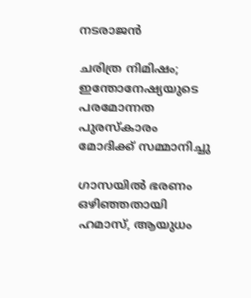നടരാജന്‍

ചരിത്ര നിമിഷം; ഇന്തോനേഷ്യയുടെ പരമോന്നത പുരസ്‌കാരം മോദിക്ക് സമ്മാനിച്ചു

ഗാസയില്‍ ഭരണം ഒഴിഞ്ഞതായി ഹമാസ്, ആയുധം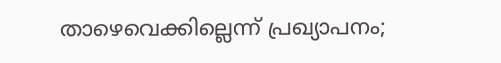താഴെവെക്കില്ലെന്ന് പ്രഖ്യാപനം;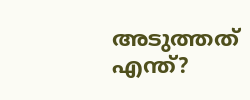അടുത്തത് എന്ത്?